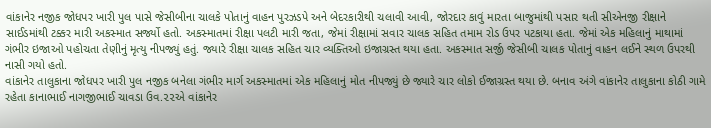વાંકાનેર નજીક જોધપર ખારી પુલ પાસે જેસીબીના ચાલકે પોતાનું વાહન પુરઝડપે અને બેદરકારીથી ચલાવી આવી, જોરદાર કાવું મારતા બાજુમાંથી પસાર થતી સીએનજી રીક્ષાને સાઈડમાંથી ટક્કર મારી અકસ્માત સર્જ્યો હતો. અકસ્માતમાં રીક્ષા પલટી મારી જતા, જેમાં રીક્ષામાં સવાર ચાલક સહિત તમામ રોડ ઉપર પટકાયા હતા. જેમાં એક મહિલાનું માથામાં ગંભીર ઇજાઓ પહોચતા તેણીનું મૃત્યુ નીપજ્યું હતું. જ્યારે રીક્ષા ચાલક સહિત ચાર વ્યક્તિઓ ઇજાગ્રસ્ત થયા હતા. અકસ્માત સર્જી જેસીબી ચાલક પોતાનું વાહન લઈને સ્થળ ઉપરથી નાસી ગયો હતો.
વાંકાનેર તાલુકાના જોધપર ખારી પુલ નજીક બનેલા ગંભીર માર્ગ અકસ્માતમાં એક મહિલાનું મોત નીપજ્યું છે જ્યારે ચાર લોકો ઈજાગ્રસ્ત થયા છે. બનાવ અંગે વાંકાનેર તાલુકાના કોઠી ગામે રહેતા કાનાભાઈ નાગજીભાઈ ચાવડા ઉવ.૨૨એ વાંકાનેર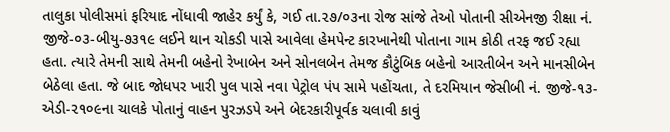તાલુકા પોલીસમાં ફરિયાદ નોંધાવી જાહેર કર્યું કે, ગઈ તા.૨૭/૦૩ના રોજ સાંજે તેઓ પોતાની સીએનજી રીક્ષા નં. જીજે-૦૩-બીયુ-૭૩૧૯ લઈને થાન ચોકડી પાસે આવેલા હેમપેન્ટ કારખાનેથી પોતાના ગામ કોઠી તરફ જઈ રહ્યા હતા. ત્યારે તેમની સાથે તેમની બહેનો રેખાબેન અને સોનલબેન તેમજ કૌટુંબિક બહેનો આરતીબેન અને માનસીબેન બેઠેલા હતા. જે બાદ જોધપર ખારી પુલ પાસે નવા પેટ્રોલ પંપ સામે પહોંચતા, તે દરમિયાન જેસીબી નં. જીજે-૧૩-એડી-૨૧૦૯ના ચાલકે પોતાનું વાહન પુરઝડપે અને બેદરકારીપૂર્વક ચલાવી કાવું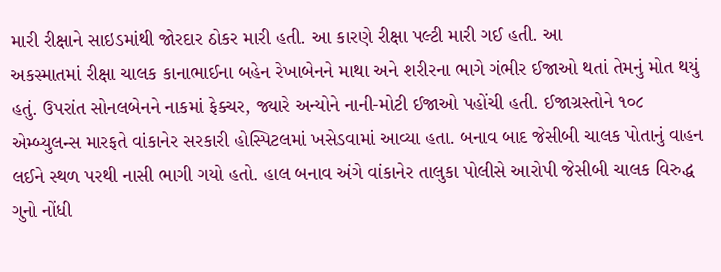મારી રીક્ષાને સાઇડમાંથી જોરદાર ઠોકર મારી હતી. આ કારણે રીક્ષા પલ્ટી મારી ગઈ હતી. આ
અકસ્માતમાં રીક્ષા ચાલક કાનાભાઈના બહેન રેખાબેનને માથા અને શરીરના ભાગે ગંભીર ઈજાઓ થતાં તેમનું મોત થયું હતું. ઉપરાંત સોનલબેનને નાકમાં ફેક્ચર, જ્યારે અન્યોને નાની-મોટી ઈજાઓ પહોંચી હતી. ઈજાગ્રસ્તોને ૧૦૮ એમ્બ્યુલન્સ મારફતે વાંકાનેર સરકારી હોસ્પિટલમાં ખસેડવામાં આવ્યા હતા. બનાવ બાદ જેસીબી ચાલક પોતાનું વાહન લઈને સ્થળ પરથી નાસી ભાગી ગયો હતો. હાલ બનાવ અંગે વાંકાનેર તાલુકા પોલીસે આરોપી જેસીબી ચાલક વિરુદ્ધ ગુનો નોંધી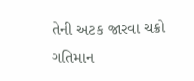તેની અટક જારવા ચક્રો ગતિમાન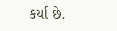કર્યા છે.